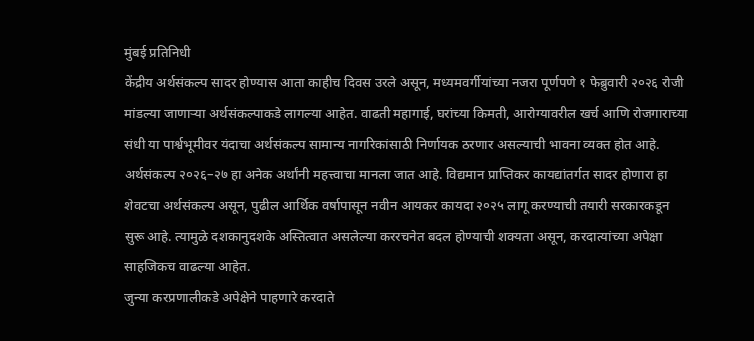मुंबई प्रतिनिधी
केंद्रीय अर्थसंकल्प सादर होण्यास आता काहीच दिवस उरले असून, मध्यमवर्गीयांच्या नजरा पूर्णपणे १ फेब्रुवारी २०२६ रोजी मांडल्या जाणाऱ्या अर्थसंकल्पाकडे लागल्या आहेत. वाढती महागाई, घरांच्या किमती, आरोग्यावरील खर्च आणि रोजगाराच्या संधी या पार्श्वभूमीवर यंदाचा अर्थसंकल्प सामान्य नागरिकांसाठी निर्णायक ठरणार असल्याची भावना व्यक्त होत आहे.
अर्थसंकल्प २०२६–२७ हा अनेक अर्थांनी महत्त्वाचा मानला जात आहे. विद्यमान प्राप्तिकर कायद्यांतर्गत सादर होणारा हा शेवटचा अर्थसंकल्प असून, पुढील आर्थिक वर्षापासून नवीन आयकर कायदा २०२५ लागू करण्याची तयारी सरकारकडून सुरू आहे. त्यामुळे दशकानुदशके अस्तित्वात असलेल्या कररचनेत बदल होण्याची शक्यता असून, करदात्यांच्या अपेक्षा साहजिकच वाढल्या आहेत.
जुन्या करप्रणालीकडे अपेक्षेने पाहणारे करदाते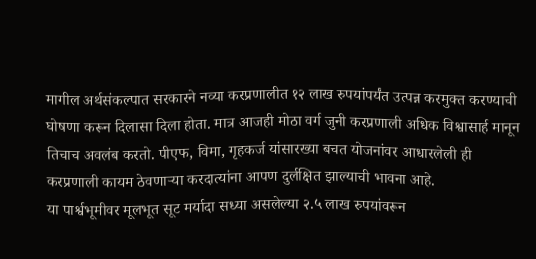मागील अर्थसंकल्पात सरकारने नव्या करप्रणालीत १२ लाख रुपयांपर्यंत उत्पन्न करमुक्त करण्याची घोषणा करून दिलासा दिला होता. मात्र आजही मोठा वर्ग जुनी करप्रणाली अधिक विश्वासार्ह मानून तिचाच अवलंब करतो. पीएफ, विमा, गृहकर्ज यांसारख्या बचत योजनांवर आधारलेली ही करप्रणाली कायम ठेवणाऱ्या करदात्यांना आपण दुर्लक्षित झाल्याची भावना आहे.
या पार्श्वभूमीवर मूलभूत सूट मर्यादा सध्या असलेल्या २.५ लाख रुपयांवरून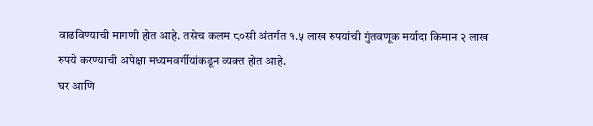वाढविण्याची मागणी होत आहे. तसेच कलम ८०सी अंतर्गत १.५ लाख रुपयांची गुंतवणूक मर्यादा किमान २ लाख रुपये करण्याची अपेक्षा मध्यमवर्गीयांकडून व्यक्त होत आहे.
घर आणि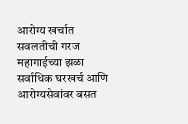आरोग्य खर्चात सवलतीची गरज
महागाईच्या झळा सर्वाधिक घरखर्च आणि आरोग्यसेवांवर बसत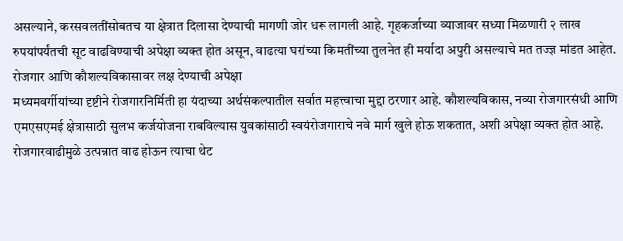असल्याने, करसवलतींसोबतच या क्षेत्रात दिलासा देण्याची मागणी जोर धरू लागली आहे. गृहकर्जाच्या व्याजावर सध्या मिळणारी २ लाख रुपयांपर्यंतची सूट वाढविण्याची अपेक्षा व्यक्त होत असून, वाढत्या घरांच्या किमतींच्या तुलनेत ही मर्यादा अपुरी असल्याचे मत तज्ज्ञ मांडत आहेत.
रोजगार आणि कौशल्यविकासावर लक्ष देण्याची अपेक्षा
मध्यमवर्गीयांच्या दृष्टीने रोजगारनिर्मिती हा यंदाच्या अर्थसंकल्पातील सर्वात महत्त्वाचा मुद्दा ठरणार आहे. कौशल्यविकास, नव्या रोजगारसंधी आणि एमएसएमई क्षेत्रासाठी सुलभ कर्जयोजना राबविल्यास युवकांसाठी स्वयंरोजगाराचे नवे मार्ग खुले होऊ शकतात, अशी अपेक्षा व्यक्त होत आहे. रोजगारवाढीमुळे उत्पन्नात वाढ होऊन त्याचा थेट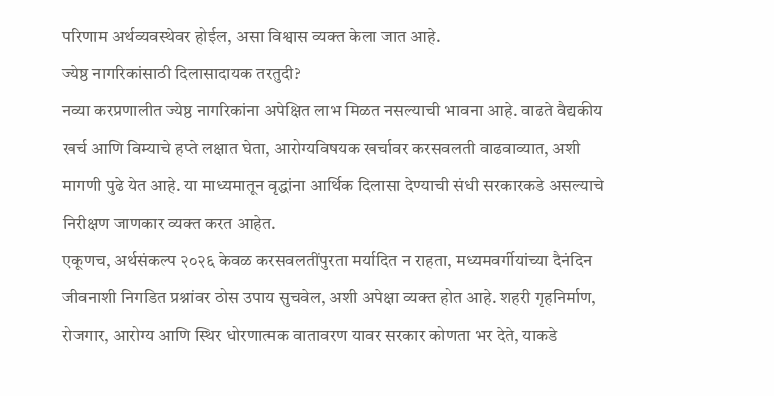परिणाम अर्थव्यवस्थेवर होईल, असा विश्वास व्यक्त केला जात आहे.
ज्येष्ठ नागरिकांसाठी दिलासादायक तरतुदी?
नव्या करप्रणालीत ज्येष्ठ नागरिकांना अपेक्षित लाभ मिळत नसल्याची भावना आहे. वाढते वैद्यकीय खर्च आणि विम्याचे हप्ते लक्षात घेता, आरोग्यविषयक खर्चावर करसवलती वाढवाव्यात, अशी मागणी पुढे येत आहे. या माध्यमातून वृद्धांना आर्थिक दिलासा देण्याची संधी सरकारकडे असल्याचे निरीक्षण जाणकार व्यक्त करत आहेत.
एकूणच, अर्थसंकल्प २०२६ केवळ करसवलतींपुरता मर्यादित न राहता, मध्यमवर्गीयांच्या दैनंदिन जीवनाशी निगडित प्रश्नांवर ठोस उपाय सुचवेल, अशी अपेक्षा व्यक्त होत आहे. शहरी गृहनिर्माण, रोजगार, आरोग्य आणि स्थिर धोरणात्मक वातावरण यावर सरकार कोणता भर देते, याकडे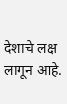देशाचे लक्ष लागून आहे.